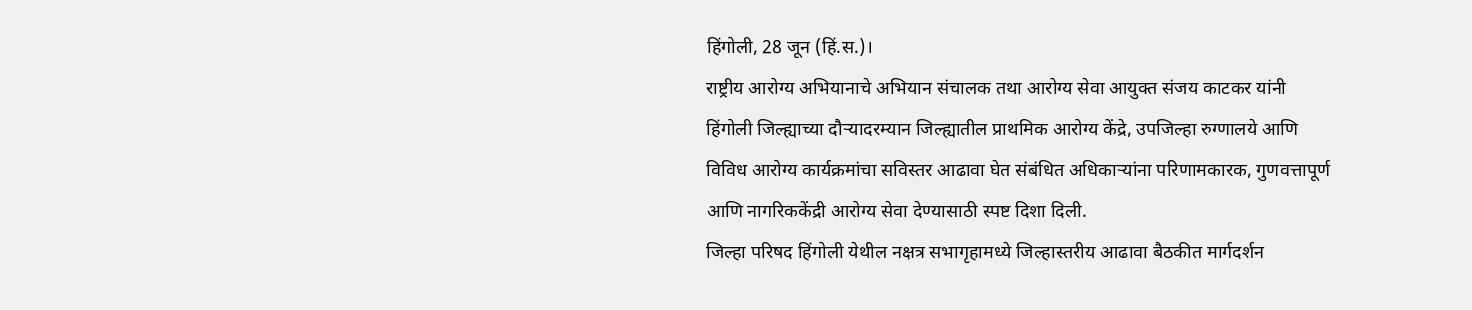हिंगोली, 28 जून (हिं.स.)।
राष्ट्रीय आरोग्य अभियानाचे अभियान संचालक तथा आरोग्य सेवा आयुक्त संजय काटकर यांनी हिंगोली जिल्ह्याच्या दौऱ्यादरम्यान जिल्ह्यातील प्राथमिक आरोग्य केंद्रे, उपजिल्हा रुग्णालये आणि विविध आरोग्य कार्यक्रमांचा सविस्तर आढावा घेत संबंधित अधिकाऱ्यांना परिणामकारक, गुणवत्तापूर्ण आणि नागरिककेंद्री आरोग्य सेवा देण्यासाठी स्पष्ट दिशा दिली.
जिल्हा परिषद हिंगोली येथील नक्षत्र सभागृहामध्ये जिल्हास्तरीय आढावा बैठकीत मार्गदर्शन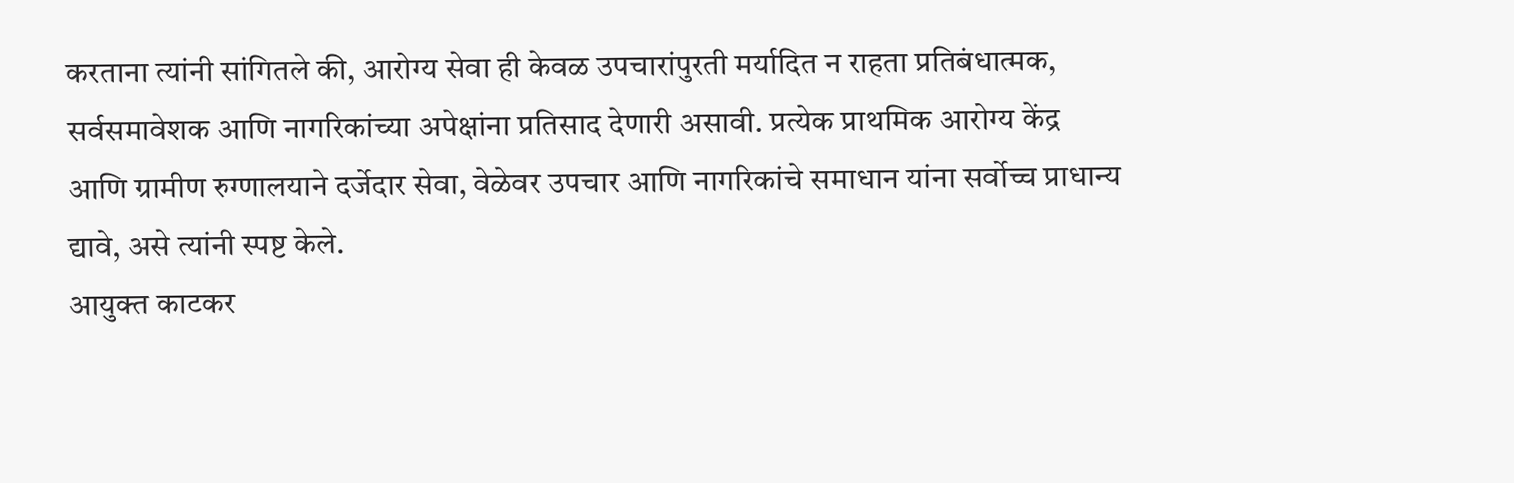करताना त्यांनी सांगितले की, आरोग्य सेवा ही केवळ उपचारांपुरती मर्यादित न राहता प्रतिबंधात्मक, सर्वसमावेशक आणि नागरिकांच्या अपेक्षांना प्रतिसाद देणारी असावी. प्रत्येक प्राथमिक आरोग्य केंद्र आणि ग्रामीण रुग्णालयाने दर्जेदार सेवा, वेळेवर उपचार आणि नागरिकांचे समाधान यांना सर्वोच्च प्राधान्य द्यावे, असे त्यांनी स्पष्ट केले.
आयुक्त काटकर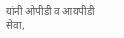यांनी ओपीडी व आयपीडी सेवा,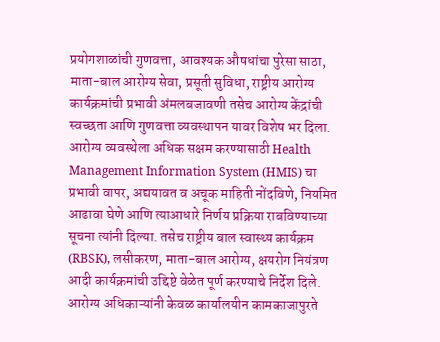प्रयोगशाळांची गुणवत्ता, आवश्यक औषधांचा पुरेसा साठा, माता-बाल आरोग्य सेवा, प्रसूती सुविधा, राष्ट्रीय आरोग्य कार्यक्रमांची प्रभावी अंमलबजावणी तसेच आरोग्य केंद्रांची स्वच्छता आणि गुणवत्ता व्यवस्थापन यावर विशेष भर दिला.
आरोग्य व्यवस्थेला अधिक सक्षम करण्यासाठी Health Management Information System (HMIS) चा प्रभावी वापर, अद्ययावत व अचूक माहिती नोंदविणे, नियमित आढावा घेणे आणि त्याआधारे निर्णय प्रक्रिया राबविण्याच्या सूचना त्यांनी दिल्या. तसेच राष्ट्रीय बाल स्वास्थ्य कार्यक्रम (RBSK), लसीकरण, माता-बाल आरोग्य, क्षयरोग नियंत्रण आदी कार्यक्रमांची उद्दिष्टे वेळेत पूर्ण करण्याचे निर्देश दिले.
आरोग्य अधिकाऱ्यांनी केवळ कार्यालयीन कामकाजापुरते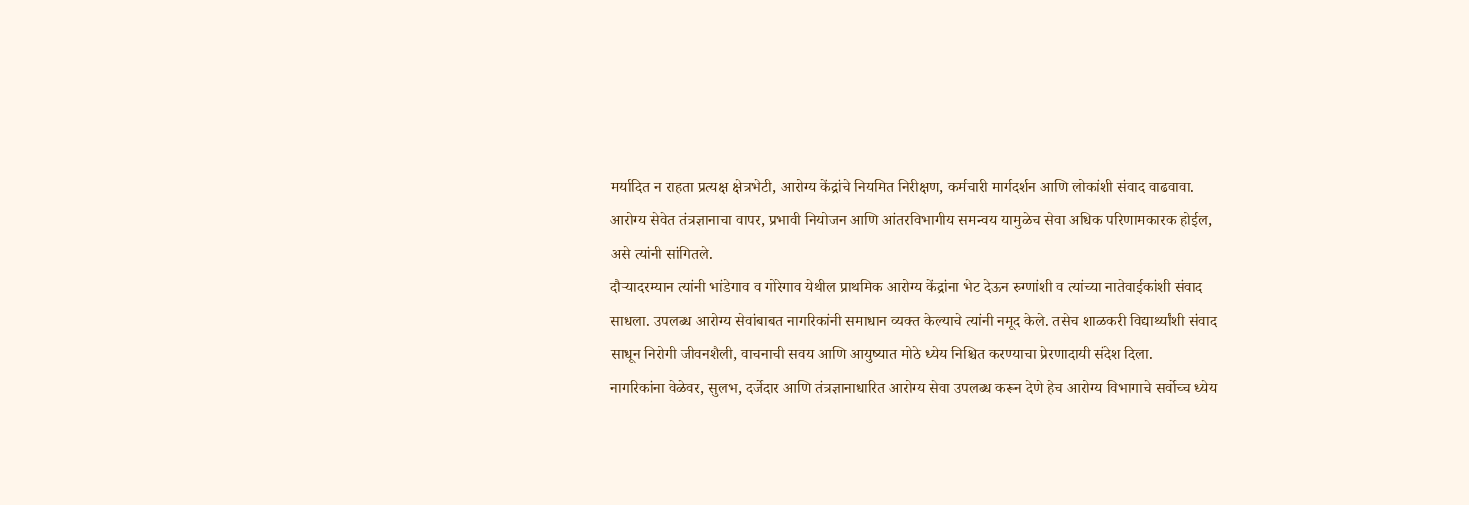मर्यादित न राहता प्रत्यक्ष क्षेत्रभेटी, आरोग्य केंद्रांचे नियमित निरीक्षण, कर्मचारी मार्गदर्शन आणि लोकांशी संवाद वाढवावा. आरोग्य सेवेत तंत्रज्ञानाचा वापर, प्रभावी नियोजन आणि आंतरविभागीय समन्वय यामुळेच सेवा अधिक परिणामकारक होईल, असे त्यांनी सांगितले.
दौऱ्यादरम्यान त्यांनी भांडेगाव व गोरेगाव येथील प्राथमिक आरोग्य केंद्रांना भेट देऊन रुग्णांशी व त्यांच्या नातेवाईकांशी संवाद साधला. उपलब्ध आरोग्य सेवांबाबत नागरिकांनी समाधान व्यक्त केल्याचे त्यांनी नमूद केले. तसेच शाळकरी विद्यार्थ्यांशी संवाद साधून निरोगी जीवनशैली, वाचनाची सवय आणि आयुष्यात मोठे ध्येय निश्चित करण्याचा प्रेरणादायी संदेश दिला.
नागरिकांना वेळेवर, सुलभ, दर्जेदार आणि तंत्रज्ञानाधारित आरोग्य सेवा उपलब्ध करून देणे हेच आरोग्य विभागाचे सर्वोच्च ध्येय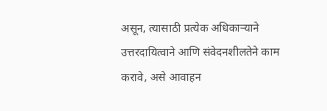असून, त्यासाठी प्रत्येक अधिकाऱ्याने उत्तरदायित्वाने आणि संवेदनशीलतेने काम करावे, असे आवाहन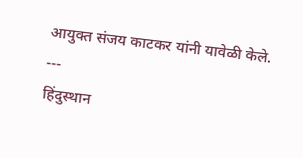आयुक्त संजय काटकर यांनी यावेळी केले.
---
हिंदुस्थान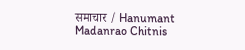समाचार / Hanumant Madanrao Chitnis